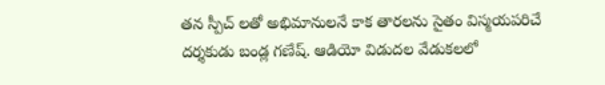తన స్పీచ్ లతో అభిమానులనే కాక తారలను సైతం విస్మయపరిచే దర్శకుడు బండ్ల గణేష్. ఆడియో విడుదల వేడుకలలో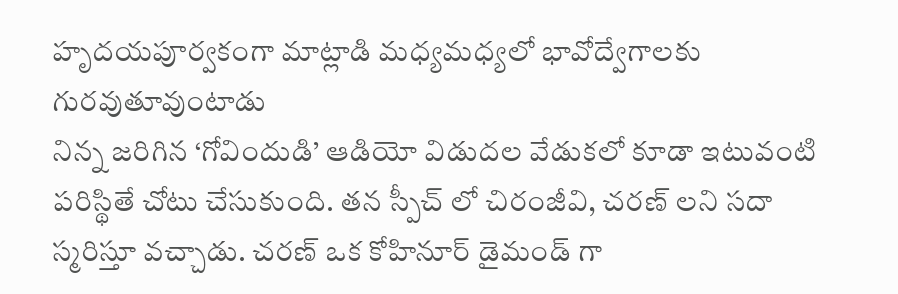హృదయపూర్వకంగా మాట్లాడి మధ్యమధ్యలో భావోద్వేగాలకు గురవుతూవుంటాడు
నిన్న జరిగిన ‘గోవిందుడి’ ఆడియో విడుదల వేడుకలో కూడా ఇటువంటి పరిస్థితే చోటు చేసుకుంది. తన స్పీచ్ లో చిరంజీవి, చరణ్ లని సదా స్మరిస్తూ వచ్చాడు. చరణ్ ఒక కోహినూర్ డైమండ్ గా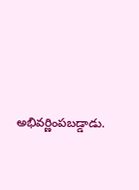అభివర్ణింపబడ్డాడు.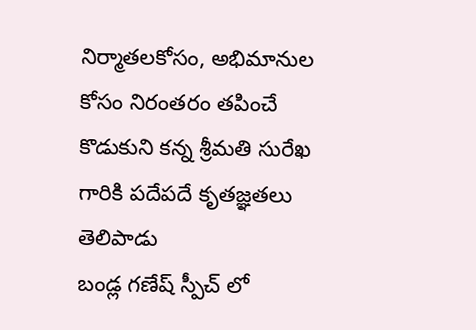నిర్మాతలకోసం, అభిమానుల కోసం నిరంతరం తపించే కొడుకుని కన్న శ్రీమతి సురేఖ గారికి పదేపదే కృతజ్ఞతలు తెలిపాడు
బండ్ల గణేష్ స్పీచ్ లో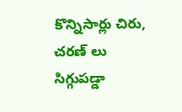కొన్నిసార్లు చిరు, చరణ్ లు సిగ్గుపడ్డా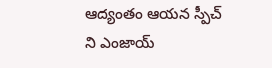ఆద్యంతం ఆయన స్పీచ్ ని ఎంజాయ్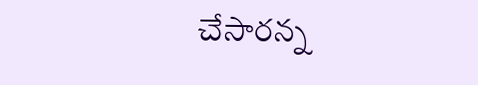చేసారన్న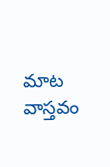మాట వాస్తవం